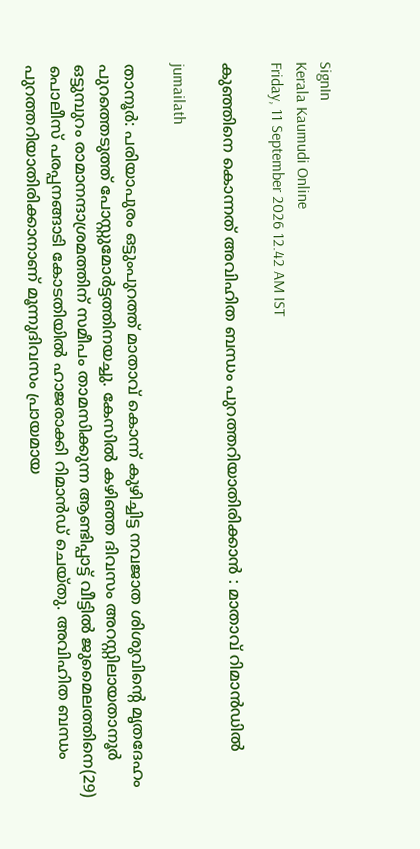SignIn
Kerala Kaumudi Online
Friday, 11 September 2026 12.42 AM IST

കുഞ്ഞിനെ കൊന്നത് അവിഹിത ബന്ധം പുറത്തറിയാതിരിക്കാൻ : മാതാവ് റിമാൻഡിൽ

jumailath

താനൂർ: പരിയാപുരം ഒട്ടുംപുറത്ത് മാതാവ് കൊന്ന് കുഴിച്ചിട്ട നവജാത ശിശുവിന്റെ മൃതദേഹം പുറത്തെടുത്ത് പോസ്റ്റുമോർട്ടത്തിനയച്ചു. കേസിൽ കഴിഞ്ഞ ദിവസം അറസ്റ്റിലായതാനൂർ ഒട്ടുമ്പുറം രാമാനന്ദാശ്രമത്തിന് സമീപം താമസിക്കുന്ന ആണ്ടിപ്പാട്ട് വീട്ടിൽ ജുമൈലത്തിനെ(29) പൊലീസ് പരപ്പനങ്ങാടി കോടതിയിൽ ഹാജരാക്കി റിമാൻഡ് ചെയ്തു. അവിഹിത ബന്ധം പുറത്തറിയാതിരിക്കാനാണ് മൂന്നുദിവസം പ്രായമായ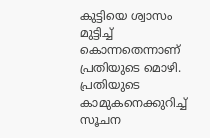കുട്ടിയെ ശ്വാസം മുട്ടിച്ച് കൊന്നതെന്നാണ് പ്രതിയുടെ മൊഴി. പ്രതിയുടെ കാമുകനെക്കുറിച്ച് സൂചന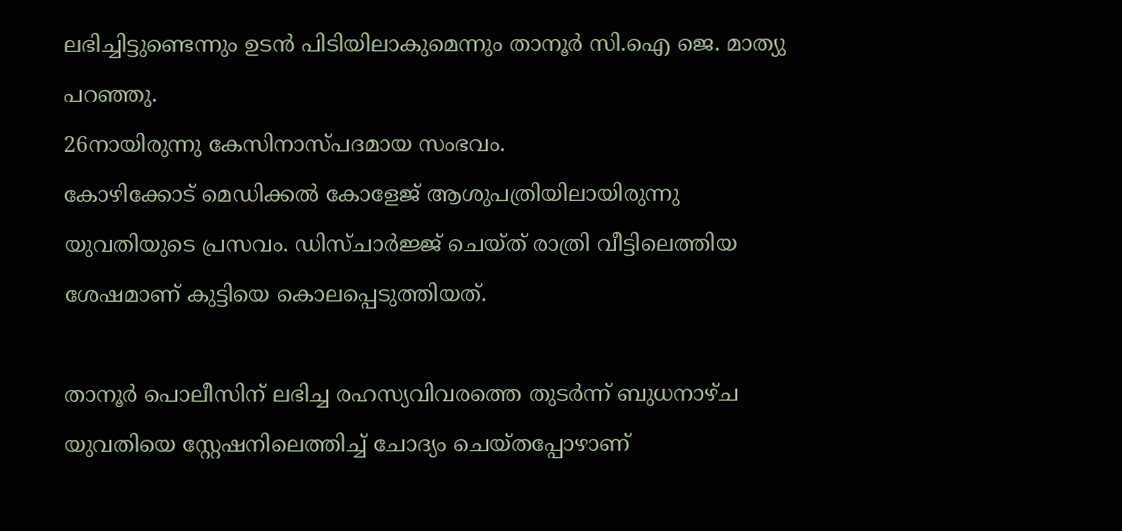ലഭിച്ചിട്ടുണ്ടെന്നും ഉടൻ പിടിയിലാകുമെന്നും താനൂർ സി.ഐ ജെ. മാത്യു പറഞ്ഞു.
26നായിരുന്നു കേസിനാസ്പദമായ സംഭവം.
കോഴിക്കോട് മെഡിക്കൽ കോളേജ് ആശുപത്രിയിലായിരുന്നു യുവതിയുടെ പ്രസവം. ഡിസ്ചാർജ്ജ് ചെയ്ത് രാത്രി വീട്ടിലെത്തിയ ശേഷമാണ് കുട്ടിയെ കൊലപ്പെടുത്തിയത്.

താനൂർ പൊലീസിന് ലഭിച്ച രഹസ്യവിവരത്തെ തുടർന്ന് ബുധനാഴ്ച യുവതിയെ സ്റ്റേഷനിലെത്തിച്ച് ചോദ്യം ചെയ്തപ്പോഴാണ്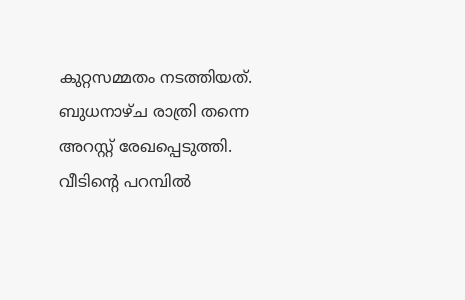കുറ്റസമ്മതം നടത്തിയത്. ബുധനാഴ്ച രാത്രി തന്നെ അറസ്റ്റ് രേഖപ്പെടുത്തി. വീടിന്റെ പറമ്പിൽ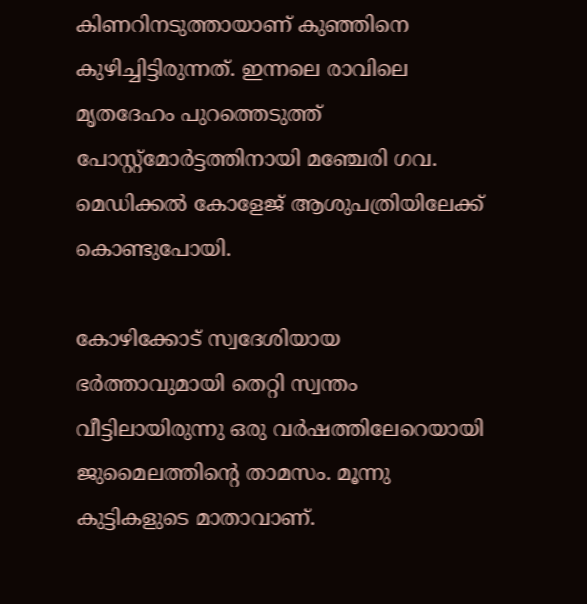കിണറിനടുത്തായാണ് കുഞ്ഞിനെ കുഴിച്ചിട്ടിരുന്നത്. ഇന്നലെ രാവിലെ മൃതദേഹം പുറത്തെടുത്ത് പോസ്റ്റ്മോർട്ടത്തിനായി മഞ്ചേരി ഗവ. മെഡിക്കൽ കോളേജ് ആശുപത്രിയിലേക്ക് കൊണ്ടുപോയി.

കോഴിക്കോട് സ്വദേശിയായ ഭർത്താവുമായി തെറ്റി സ്വന്തം വീട്ടിലായിരുന്നു ഒരു വർഷത്തിലേറെയായി ജുമൈലത്തിന്റെ താമസം. മൂന്നു കുട്ടികളുടെ മാതാവാണ്.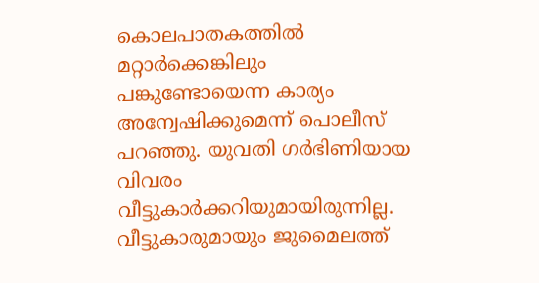കൊലപാതകത്തിൽ മറ്റാർക്കെങ്കിലും പങ്കുണ്ടോയെന്ന കാര്യം അന്വേഷിക്കുമെന്ന് പൊലീസ് പറഞ്ഞു. യുവതി ഗർഭിണിയായ വിവരം വീട്ടുകാർക്കറിയുമായിരുന്നില്ല. വീട്ടുകാരുമായും ജുമൈലത്ത്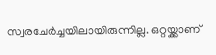സ്വരചേർച്ചയിലായിരുന്നില്ല. ഒറ്റയ്ക്കാണ്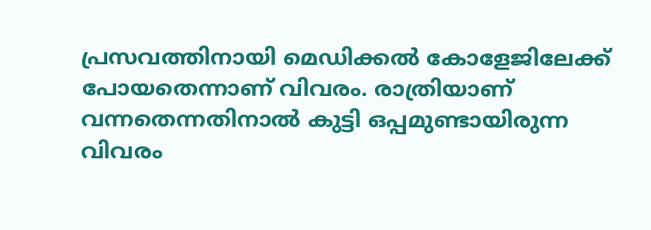പ്രസവത്തിനായി മെഡിക്കൽ കോളേജിലേക്ക് പോയതെന്നാണ് വിവരം. രാത്രിയാണ് വന്നതെന്നതിനാൽ കുട്ടി ഒപ്പമുണ്ടായിരുന്ന വിവരം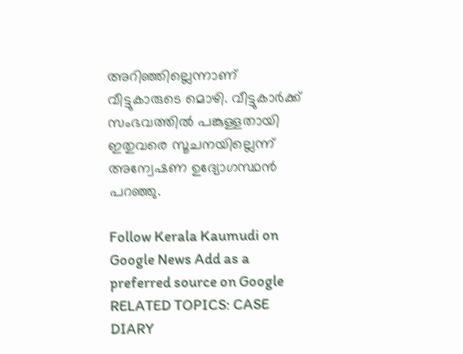അറിഞ്ഞില്ലെന്നാണ് വീട്ടുകാരുടെ മൊഴി. വീട്ടുകാർക്ക് സംഭവത്തിൽ പങ്കുള്ളതായി ഇതുവരെ സൂചനയില്ലെന്ന് അന്വേഷണ ഉദ്യോഗസ്ഥൻ പറഞ്ഞു.

Follow Kerala Kaumudi on Google News Add as a preferred source on Google
RELATED TOPICS: CASE DIARY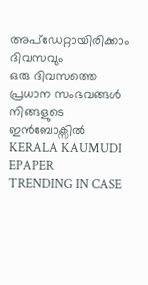അപ്ഡേറ്റായിരിക്കാം ദിവസവും
ഒരു ദിവസത്തെ പ്രധാന സംഭവങ്ങൾ നിങ്ങളുടെ ഇൻബോക്സിൽ
KERALA KAUMUDI EPAPER
TRENDING IN CASE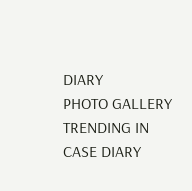DIARY
PHOTO GALLERY
TRENDING IN CASE DIARY